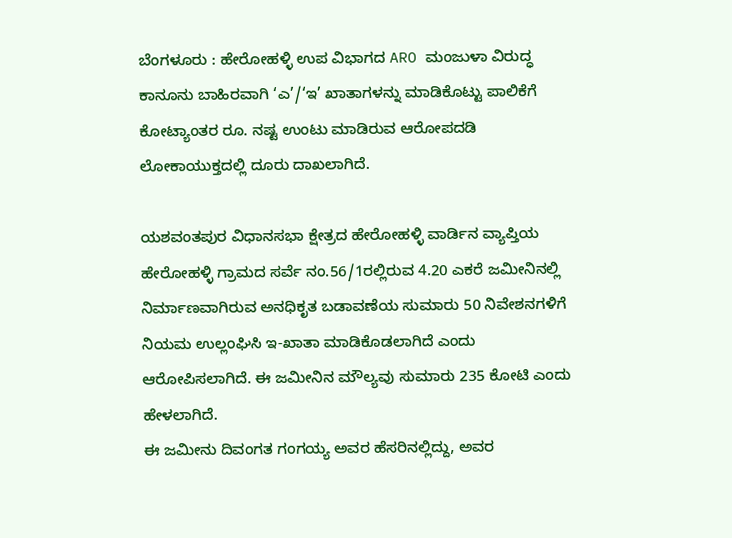ಬೆಂಗಳೂರು : ಹೇರೋಹಳ್ಳಿ ಉಪ ವಿಭಾಗದ ARO ಮಂಜುಳಾ ವಿರುದ್ಧ ಕಾನೂನು ಬಾಹಿರವಾಗಿ ‘ಎ’/‘ಇ’ ಖಾತಾಗಳನ್ನು ಮಾಡಿಕೊಟ್ಟು ಪಾಲಿಕೆಗೆ ಕೋಟ್ಯಾಂತರ ರೂ. ನಷ್ಟ ಉಂಟು ಮಾಡಿರುವ ಆರೋಪದಡಿ ಲೋಕಾಯುಕ್ತದಲ್ಲಿ ದೂರು ದಾಖಲಾಗಿದೆ.

ಯಶವಂತಪುರ ವಿಧಾನಸಭಾ ಕ್ಷೇತ್ರದ ಹೇರೋಹಳ್ಳಿ ವಾರ್ಡಿನ ವ್ಯಾಪ್ತಿಯ ಹೇರೋಹಳ್ಳಿ ಗ್ರಾಮದ ಸರ್ವೆ ನಂ.56/1ರಲ್ಲಿರುವ 4.20 ಎಕರೆ ಜಮೀನಿನಲ್ಲಿ ನಿರ್ಮಾಣವಾಗಿರುವ ಅನಧಿಕೃತ ಬಡಾವಣೆಯ ಸುಮಾರು 50 ನಿವೇಶನಗಳಿಗೆ ನಿಯಮ ಉಲ್ಲಂಘಿಸಿ ಇ-ಖಾತಾ ಮಾಡಿಕೊಡಲಾಗಿದೆ ಎಂದು ಆರೋಪಿಸಲಾಗಿದೆ. ಈ ಜಮೀನಿನ ಮೌಲ್ಯವು ಸುಮಾರು 235 ಕೋಟಿ ಎಂದು ಹೇಳಲಾಗಿದೆ.
ಈ ಜಮೀನು ದಿವಂಗತ ಗಂಗಯ್ಯ ಅವರ ಹೆಸರಿನಲ್ಲಿದ್ದು, ಅವರ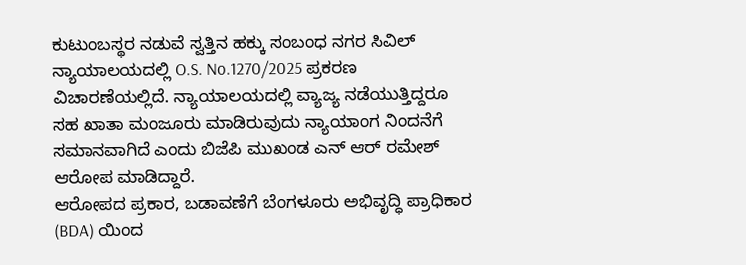ಕುಟುಂಬಸ್ಥರ ನಡುವೆ ಸ್ವತ್ತಿನ ಹಕ್ಕು ಸಂಬಂಧ ನಗರ ಸಿವಿಲ್ ನ್ಯಾಯಾಲಯದಲ್ಲಿ O.S. No.1270/2025 ಪ್ರಕರಣ ವಿಚಾರಣೆಯಲ್ಲಿದೆ. ನ್ಯಾಯಾಲಯದಲ್ಲಿ ವ್ಯಾಜ್ಯ ನಡೆಯುತ್ತಿದ್ದರೂ ಸಹ ಖಾತಾ ಮಂಜೂರು ಮಾಡಿರುವುದು ನ್ಯಾಯಾಂಗ ನಿಂದನೆಗೆ ಸಮಾನವಾಗಿದೆ ಎಂದು ಬಿಜೆಪಿ ಮುಖಂಡ ಎನ್ ಆರ್ ರಮೇಶ್ ಆರೋಪ ಮಾಡಿದ್ದಾರೆ.
ಆರೋಪದ ಪ್ರಕಾರ, ಬಡಾವಣೆಗೆ ಬೆಂಗಳೂರು ಅಭಿವೃದ್ಧಿ ಪ್ರಾಧಿಕಾರ (BDA) ಯಿಂದ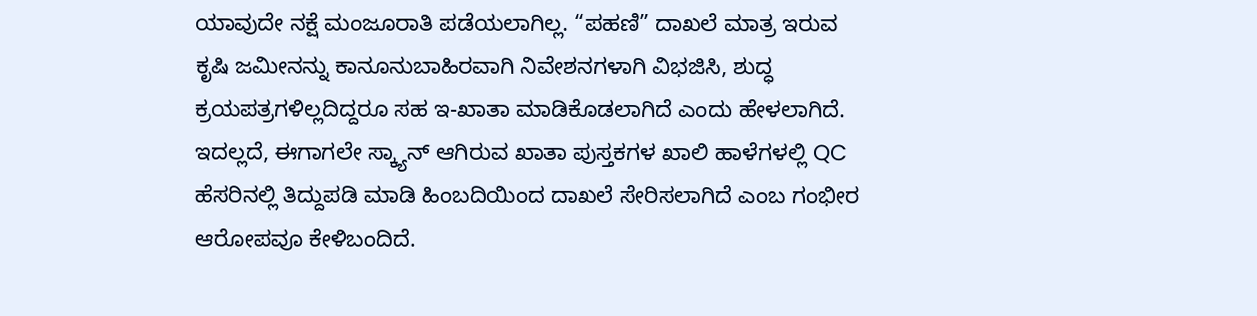ಯಾವುದೇ ನಕ್ಷೆ ಮಂಜೂರಾತಿ ಪಡೆಯಲಾಗಿಲ್ಲ. “ಪಹಣಿ” ದಾಖಲೆ ಮಾತ್ರ ಇರುವ ಕೃಷಿ ಜಮೀನನ್ನು ಕಾನೂನುಬಾಹಿರವಾಗಿ ನಿವೇಶನಗಳಾಗಿ ವಿಭಜಿಸಿ, ಶುದ್ಧ ಕ್ರಯಪತ್ರಗಳಿಲ್ಲದಿದ್ದರೂ ಸಹ ಇ-ಖಾತಾ ಮಾಡಿಕೊಡಲಾಗಿದೆ ಎಂದು ಹೇಳಲಾಗಿದೆ.
ಇದಲ್ಲದೆ, ಈಗಾಗಲೇ ಸ್ಕ್ಯಾನ್ ಆಗಿರುವ ಖಾತಾ ಪುಸ್ತಕಗಳ ಖಾಲಿ ಹಾಳೆಗಳಲ್ಲಿ QC ಹೆಸರಿನಲ್ಲಿ ತಿದ್ದುಪಡಿ ಮಾಡಿ ಹಿಂಬದಿಯಿಂದ ದಾಖಲೆ ಸೇರಿಸಲಾಗಿದೆ ಎಂಬ ಗಂಭೀರ ಆರೋಪವೂ ಕೇಳಿಬಂದಿದೆ.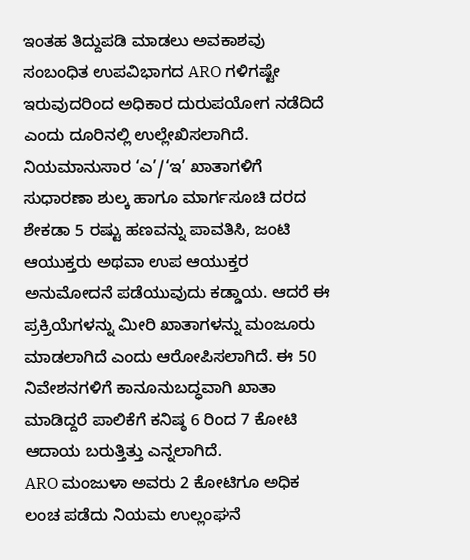ಇಂತಹ ತಿದ್ದುಪಡಿ ಮಾಡಲು ಅವಕಾಶವು ಸಂಬಂಧಿತ ಉಪವಿಭಾಗದ ARO ಗಳಿಗಷ್ಟೇ ಇರುವುದರಿಂದ ಅಧಿಕಾರ ದುರುಪಯೋಗ ನಡೆದಿದೆ ಎಂದು ದೂರಿನಲ್ಲಿ ಉಲ್ಲೇಖಿಸಲಾಗಿದೆ. ನಿಯಮಾನುಸಾರ ‘ಎ’/‘ಇ’ ಖಾತಾಗಳಿಗೆ ಸುಧಾರಣಾ ಶುಲ್ಕ ಹಾಗೂ ಮಾರ್ಗಸೂಚಿ ದರದ ಶೇಕಡಾ 5 ರಷ್ಟು ಹಣವನ್ನು ಪಾವತಿಸಿ, ಜಂಟಿ ಆಯುಕ್ತರು ಅಥವಾ ಉಪ ಆಯುಕ್ತರ ಅನುಮೋದನೆ ಪಡೆಯುವುದು ಕಡ್ಡಾಯ. ಆದರೆ ಈ ಪ್ರಕ್ರಿಯೆಗಳನ್ನು ಮೀರಿ ಖಾತಾಗಳನ್ನು ಮಂಜೂರು ಮಾಡಲಾಗಿದೆ ಎಂದು ಆರೋಪಿಸಲಾಗಿದೆ. ಈ 50 ನಿವೇಶನಗಳಿಗೆ ಕಾನೂನುಬದ್ಧವಾಗಿ ಖಾತಾ ಮಾಡಿದ್ದರೆ ಪಾಲಿಕೆಗೆ ಕನಿಷ್ಠ 6 ರಿಂದ 7 ಕೋಟಿ ಆದಾಯ ಬರುತ್ತಿತ್ತು ಎನ್ನಲಾಗಿದೆ.
ARO ಮಂಜುಳಾ ಅವರು 2 ಕೋಟಿಗೂ ಅಧಿಕ ಲಂಚ ಪಡೆದು ನಿಯಮ ಉಲ್ಲಂಘನೆ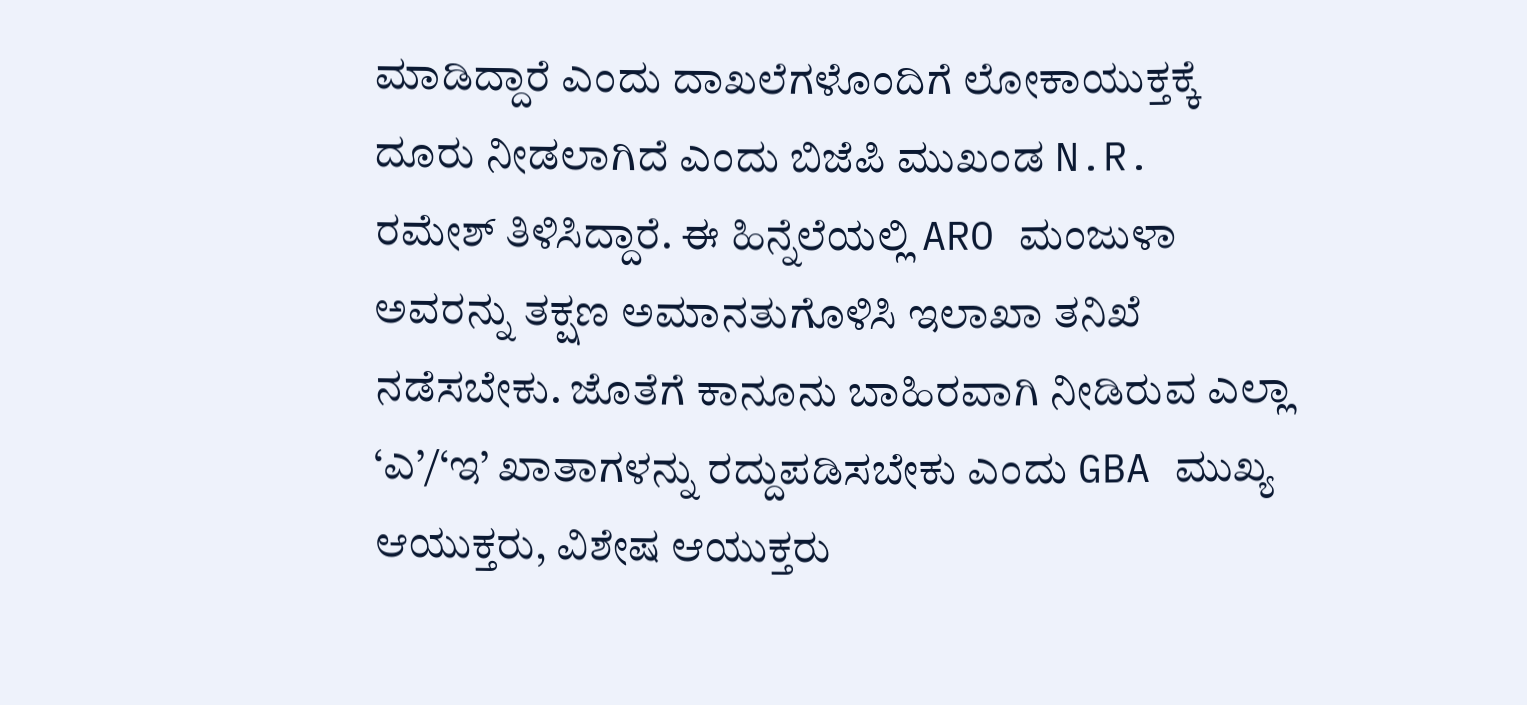ಮಾಡಿದ್ದಾರೆ ಎಂದು ದಾಖಲೆಗಳೊಂದಿಗೆ ಲೋಕಾಯುಕ್ತಕ್ಕೆ ದೂರು ನೀಡಲಾಗಿದೆ ಎಂದು ಬಿಜೆಪಿ ಮುಖಂಡ N.R. ರಮೇಶ್ ತಿಳಿಸಿದ್ದಾರೆ. ಈ ಹಿನ್ನೆಲೆಯಲ್ಲಿ ARO ಮಂಜುಳಾ ಅವರನ್ನು ತಕ್ಷಣ ಅಮಾನತುಗೊಳಿಸಿ ಇಲಾಖಾ ತನಿಖೆ ನಡೆಸಬೇಕು. ಜೊತೆಗೆ ಕಾನೂನು ಬಾಹಿರವಾಗಿ ನೀಡಿರುವ ಎಲ್ಲಾ ‘ಎ’/‘ಇ’ ಖಾತಾಗಳನ್ನು ರದ್ದುಪಡಿಸಬೇಕು ಎಂದು GBA ಮುಖ್ಯ ಆಯುಕ್ತರು, ವಿಶೇಷ ಆಯುಕ್ತರು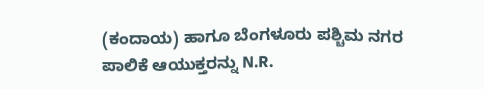(ಕಂದಾಯ) ಹಾಗೂ ಬೆಂಗಳೂರು ಪಶ್ಚಿಮ ನಗರ ಪಾಲಿಕೆ ಆಯುಕ್ತರನ್ನು N.R.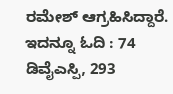ರಮೇಶ್ ಆಗ್ರಹಿಸಿದ್ದಾರೆ.
ಇದನ್ನೂ ಓದಿ : 74 ಡಿವೈಎಸ್ಪಿ, 293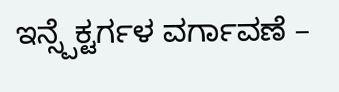ಇನ್ಸ್ಪೆಕ್ಟರ್ಗಳ ವರ್ಗಾವಣೆ –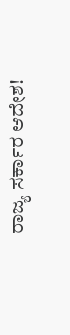ರಾಜ್ಯ ಸರ್ಕಾರ ಆದೇಶ!